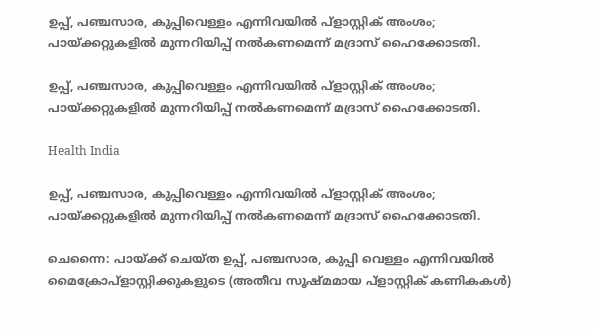ഉപ്പ്, പഞ്ചസാര, കുപ്പിവെള്ളം എന്നിവയില്‍ പ്ളാസ്റ്റിക് അംശം; പായ്ക്കറ്റുകളില്‍ മുന്നറിയിപ്പ് നല്‍കണമെന്ന് മദ്രാസ് ഹൈക്കോടതി.

ഉപ്പ്, പഞ്ചസാര, കുപ്പിവെള്ളം എന്നിവയില്‍ പ്ളാസ്റ്റിക് അംശം; പായ്ക്കറ്റുകളില്‍ മുന്നറിയിപ്പ് നല്‍കണമെന്ന് മദ്രാസ് ഹൈക്കോടതി.

Health India

ഉപ്പ്, പഞ്ചസാര, കുപ്പിവെള്ളം എന്നിവയില്‍ പ്ളാസ്റ്റിക് അംശം; പായ്ക്കറ്റുകളില്‍ മുന്നറിയിപ്പ് നല്‍കണമെന്ന് മദ്രാസ് ഹൈക്കോടതി.

ചെന്നൈ: പായ്ക്ക് ചെയ്ത ഉപ്പ്, പഞ്ചസാര, കുപ്പി വെള്ളം എന്നിവയില്‍ മൈക്രോപ്ളാസ്റ്റിക്കുകളുടെ (അതീവ സൂഷ്മമായ പ്ളാസ്റ്റിക് കണികകള്‍)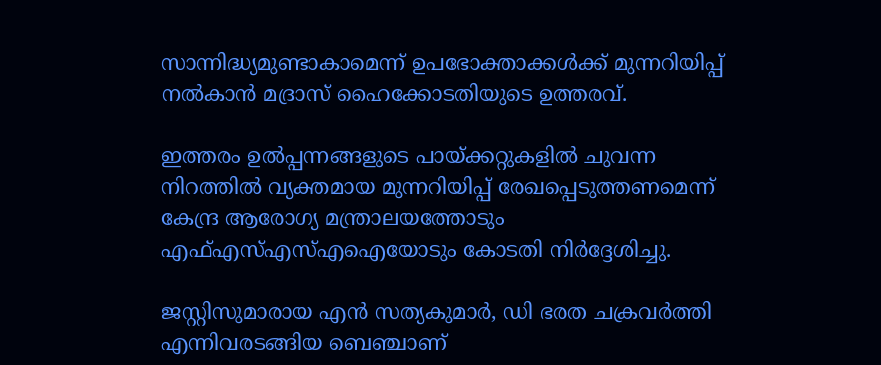സാന്നിദ്ധ്യമുണ്ടാകാമെന്ന് ഉപഭോക്താക്കള്‍ക്ക് മുന്നറിയിപ്പ് നല്‍കാന്‍ മദ്രാസ് ഹൈക്കോടതിയുടെ ഉത്തരവ്.

ഇത്തരം ഉല്‍പ്പന്നങ്ങളുടെ പായ്ക്കറ്റുകളില്‍ ചുവന്ന നിറത്തില്‍ വ്യക്തമായ മുന്നറിയിപ്പ് രേഖപ്പെടുത്തണമെന്ന് കേന്ദ്ര ആരോഗ്യ മന്ത്രാലയത്തോടും എഫ്എസ്എസ്എഐയോടും കോടതി നിര്‍ദ്ദേശിച്ചു.

ജസ്റ്റിസുമാരായ എന്‍ സത്യകുമാര്‍, ഡി ഭരത ചക്രവര്‍ത്തി എന്നിവരടങ്ങിയ ബെഞ്ചാണ്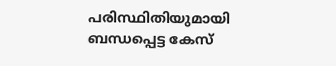പരിസ്ഥിതിയുമായി ബന്ധപ്പെട്ട കേസ്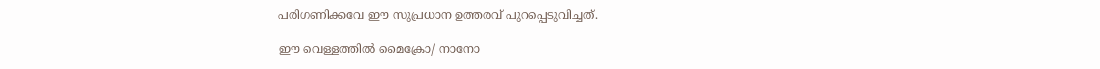പരിഗണിക്കവേ ഈ സുപ്രധാന ഉത്തരവ് പുറപ്പെടുവിച്ചത്.

ഈ വെള്ളത്തില്‍ മൈക്രോ/ നാനോ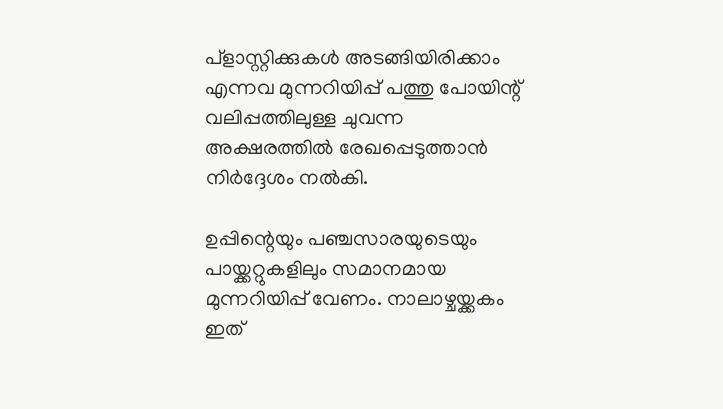പ്ളാസ്റ്റിക്കുകള്‍ അടങ്ങിയിരിക്കാം എന്നവ മുന്നറിയിപ്പ് പത്തു പോയിന്റ് വലിപ്പത്തിലുള്ള ചുവന്ന അക്ഷരത്തില്‍ രേഖപ്പെടുത്താന്‍ നിര്‍ദ്ദേശം നല്‍കി.

ഉപ്പിന്റെയും പഞ്ചസാരയുടെയും പായ്ക്കറ്റുകളിലും സമാനമായ മുന്നറിയിപ്പ് വേണം. നാലാഴ്ചയ്ക്കകം ഇത്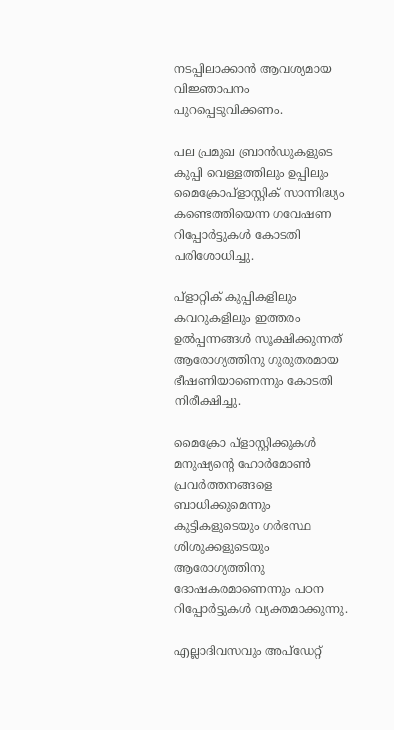നടപ്പിലാക്കാന്‍ ആവശ്യമായ വിജ്ഞാപനം പുറപ്പെടുവിക്കണം.

പല പ്രമുഖ ബ്രാന്‍ഡുകളുടെ കുപ്പി വെള്ളത്തിലും ഉപ്പിലും മൈക്രോപ്ളാസ്റ്റിക് സാന്നിദ്ധ്യം കണ്ടെത്തിയെന്ന ഗവേഷണ റിപ്പോര്‍ട്ടുകള്‍ കോടതി പരിശോധിച്ചു.

പ്ളാറ്റിക് കുപ്പികളിലും കവറുകളിലും ഇത്തരം ഉല്‍പ്പന്നങ്ങള്‍ സൂക്ഷിക്കുന്നത് ആരോഗ്യത്തിനു ഗുരുതരമായ ഭീഷണിയാണെന്നും കോടതി നിരീക്ഷിച്ചു.

മൈക്രോ പ്ളാസ്റ്റിക്കുകള്‍ മനുഷ്യന്റെ ഹോര്‍മോണ്‍ പ്രവര്‍ത്തനങ്ങളെ ബാധിക്കുമെന്നും കുട്ടികളുടെയും ഗര്‍ഭസ്ഥ ശിശുക്കളുടെയും ആരോഗ്യത്തിനു ദോഷകരമാണെന്നും പഠന റിപ്പോര്‍ട്ടുകള്‍ വ്യക്തമാക്കുന്നു.

എല്ലാദിവസവും അപ്ഡേറ്റ്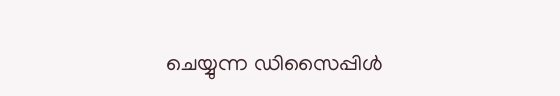ചെയ്യുന്ന ഡിസൈപ്പിൾ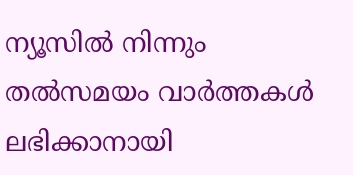ന്യൂസിൽ നിന്നും തൽസമയം വാർത്തകൾ ലഭിക്കാനായി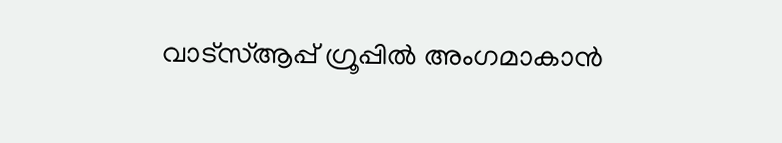വാട്സ്ആപ്പ് ഗ്രൂപ്പിൽ അംഗമാകാൻ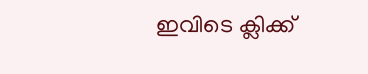ഇവിടെ ക്ലിക്ക്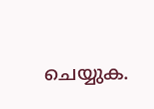ചെയ്യുക.